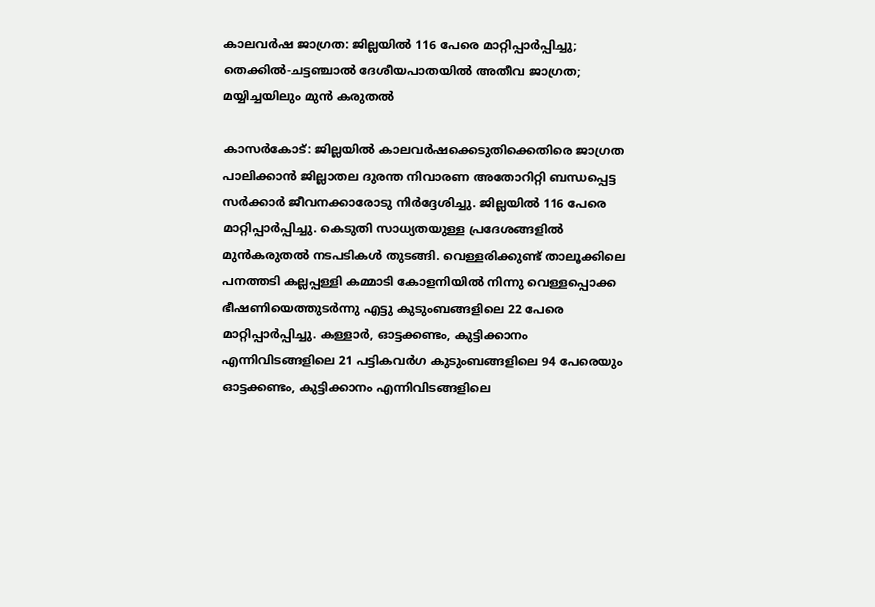കാലവര്‍ഷ ജാഗ്രത: ജില്ലയില്‍ 116 പേരെ മാറ്റിപ്പാര്‍പ്പിച്ചു; തെക്കില്‍-ചട്ടഞ്ചാല്‍ ദേശീയപാതയില്‍ അതീവ ജാഗ്രത; മയ്യിച്ചയിലും മുന്‍ കരുതല്‍

കാസര്‍കോട്: ജില്ലയില്‍ കാലവര്‍ഷക്കെടുതിക്കെതിരെ ജാഗ്രത പാലിക്കാന്‍ ജില്ലാതല ദുരന്ത നിവാരണ അതോറിറ്റി ബന്ധപ്പെട്ട സര്‍ക്കാര്‍ ജീവനക്കാരോടു നിര്‍ദ്ദേശിച്ചു. ജില്ലയില്‍ 116 പേരെ മാറ്റിപ്പാര്‍പ്പിച്ചു. കെടുതി സാധ്യതയുള്ള പ്രദേശങ്ങളില്‍ മുന്‍കരുതല്‍ നടപടികള്‍ തുടങ്ങി. വെള്ളരിക്കുണ്ട് താലൂക്കിലെ പനത്തടി കല്ലപ്പള്ളി കമ്മാടി കോളനിയില്‍ നിന്നു വെള്ളപ്പൊക്ക ഭീഷണിയെത്തുടര്‍ന്നു എട്ടു കുടുംബങ്ങളിലെ 22 പേരെ മാറ്റിപ്പാര്‍പ്പിച്ചു. കള്ളാര്‍, ഓട്ടക്കണ്ടം, കുട്ടിക്കാനം എന്നിവിടങ്ങളിലെ 21 പട്ടികവര്‍ഗ കുടുംബങ്ങളിലെ 94 പേരെയും ഓട്ടക്കണ്ടം, കുട്ടിക്കാനം എന്നിവിടങ്ങളിലെ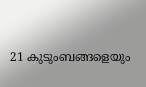21 കുടുംബങ്ങളെയും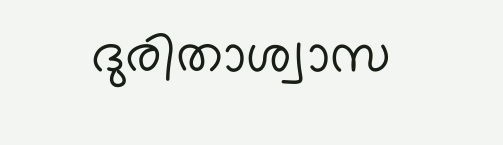ദുരിതാശ്വാസ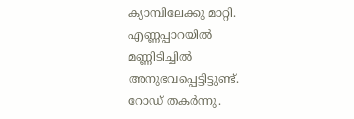ക്യാമ്പിലേക്കു മാറ്റി. എണ്ണപ്പാറയില്‍ മണ്ണിടിച്ചില്‍ അനുഭവപ്പെട്ടിട്ടുണ്ട്. റോഡ് തകര്‍ന്നു.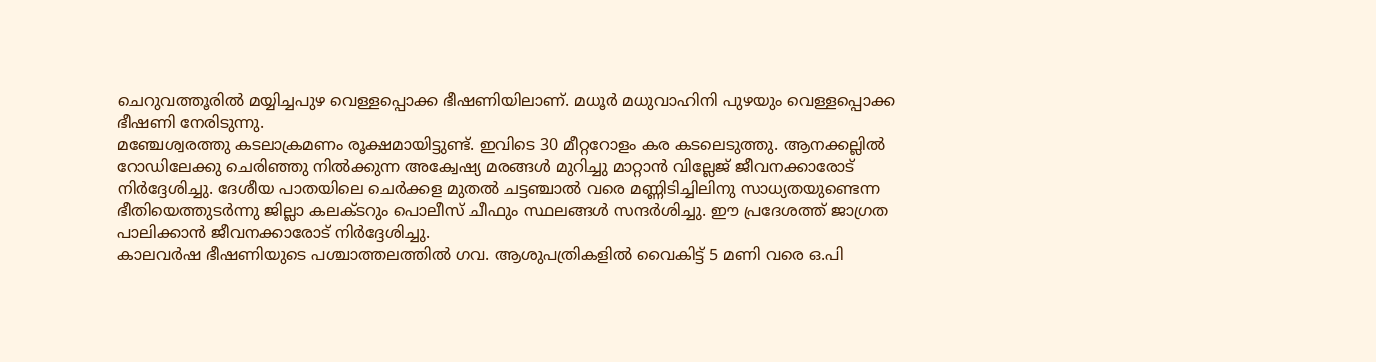ചെറുവത്തൂരില്‍ മയ്യിച്ചപുഴ വെള്ളപ്പൊക്ക ഭീഷണിയിലാണ്. മധൂര്‍ മധുവാഹിനി പുഴയും വെള്ളപ്പൊക്ക ഭീഷണി നേരിടുന്നു.
മഞ്ചേശ്വരത്തു കടലാക്രമണം രൂക്ഷമായിട്ടുണ്ട്. ഇവിടെ 30 മീറ്ററോളം കര കടലെടുത്തു. ആനക്കല്ലില്‍ റോഡിലേക്കു ചെരിഞ്ഞു നില്‍ക്കുന്ന അക്വേഷ്യ മരങ്ങള്‍ മുറിച്ചു മാറ്റാന്‍ വില്ലേജ് ജീവനക്കാരോട് നിര്‍ദ്ദേശിച്ചു. ദേശീയ പാതയിലെ ചെര്‍ക്കള മുതല്‍ ചട്ടഞ്ചാല്‍ വരെ മണ്ണിടിച്ചിലിനു സാധ്യതയുണ്ടെന്ന ഭീതിയെത്തുടര്‍ന്നു ജില്ലാ കലക്ടറും പൊലീസ് ചീഫും സ്ഥലങ്ങള്‍ സന്ദര്‍ശിച്ചു. ഈ പ്രദേശത്ത് ജാഗ്രത പാലിക്കാന്‍ ജീവനക്കാരോട് നിര്‍ദ്ദേശിച്ചു.
കാലവര്‍ഷ ഭീഷണിയുടെ പശ്ചാത്തലത്തില്‍ ഗവ. ആശുപത്രികളില്‍ വൈകിട്ട് 5 മണി വരെ ഒ.പി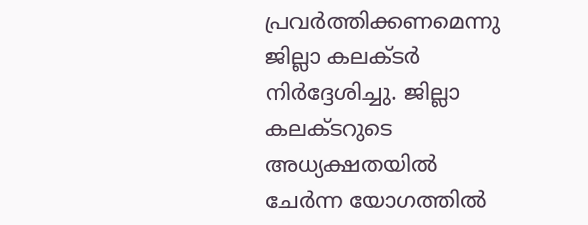പ്രവര്‍ത്തിക്കണമെന്നു ജില്ലാ കലക്ടര്‍ നിര്‍ദ്ദേശിച്ചു. ജില്ലാ കലക്ടറുടെ അധ്യക്ഷതയില്‍ ചേര്‍ന്ന യോഗത്തില്‍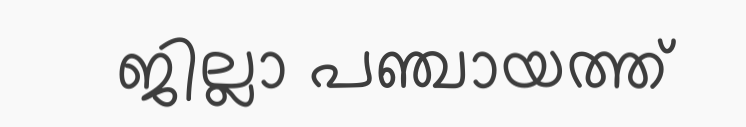ജില്ലാ പഞ്ചായത്ത്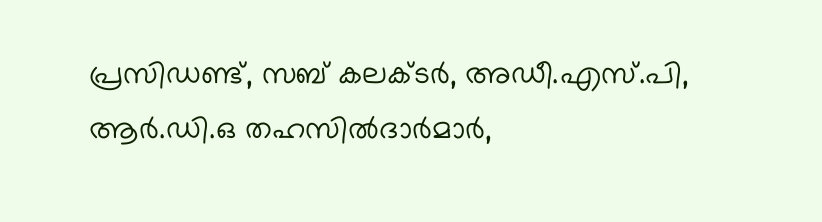പ്രസിഡണ്ട്, സബ് കലക്ടര്‍, അഡീ.എസ്.പി, ആര്‍.ഡി.ഒ തഹസില്‍ദാര്‍മാര്‍,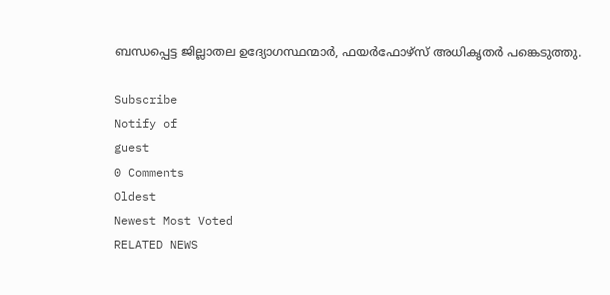ബന്ധപ്പെട്ട ജില്ലാതല ഉദ്യോഗസ്ഥന്മാര്‍, ഫയര്‍ഫോഴ്‌സ് അധികൃതര്‍ പങ്കെടുത്തു.

Subscribe
Notify of
guest
0 Comments
Oldest
Newest Most Voted
RELATED NEWS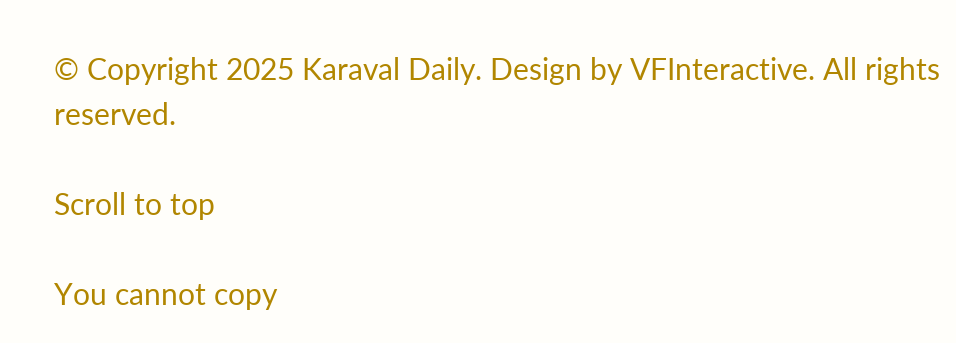© Copyright 2025 Karaval Daily. Design by VFInteractive. All rights reserved.

Scroll to top

You cannot copy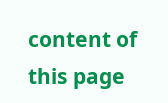content of this page